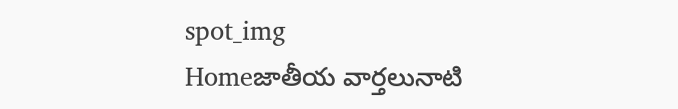spot_img
Homeజాతీయ వార్తలునాటి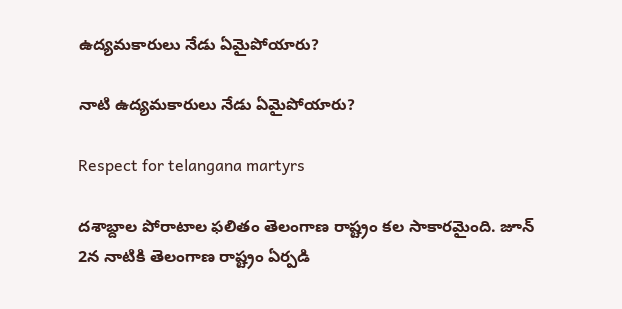ఉద్యమకారులు నేడు ఏమైపోయారు?

నాటి ఉద్యమకారులు నేడు ఏమైపోయారు?

Respect for telangana martyrs

దశాబ్దాల పోరాటాల ఫలితం తెలంగాణ రాష్ట్రం కల సాకారమైంది. జూన్ 2న నాటికి తెలంగాణ రాష్ట్రం ఏర్పడి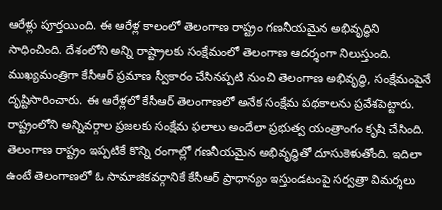ఆరేళ్లు పూర్తయింది. ఈ ఆరేళ్ల కాలంలో తెలంగాణ రాష్ట్రం గణనీయమైన అభివృద్ధిని సాధించింది. దేశంలోని అన్ని రాష్ట్రాలకు సంక్షేమంలో తెలంగాణ ఆదర్శంగా నిలుస్తుంది. ముఖ్యమంత్రిగా కేసీఆర్ ప్రమాణ స్వీకారం చేసినప్పటి నుంచి తెలంగాణ అభివృద్ధి, సంక్షేమంపైనే దృష్టిసారించారు. ఈ ఆరేళ్లలో కేసీఆర్ తెలంగాణలో అనేక సంక్షేమ పథకాలను ప్రవేశపెట్టారు. రాష్ట్రంలోని అన్నివర్గాల ప్రజలకు సంక్షేమ ఫలాలు అందేలా ప్రభుత్వ యంత్రాంగం కృషి చేసింది. తెలంగాణ రాష్ట్రం ఇప్పటికే కొన్ని రంగాల్లో గణనీయమైన అభివృద్ధితో దూసుకెళుతోంది. ఇదిలా ఉంటే తెలంగాణలో ఓ సామాజికవర్గానికే కేసీఆర్ ప్రాధాన్యం ఇస్తుండటంపై సర్వత్రా విమర్శలు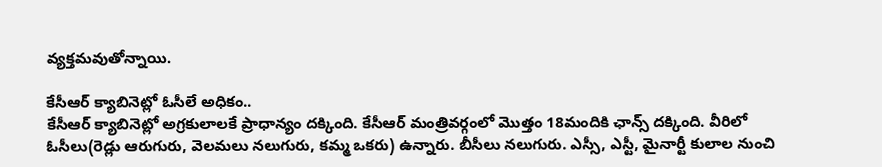వ్యక్తమవుతోన్నాయి.

కేసీఆర్ క్యాబినెట్లో ఓసీలే అధికం..
కేసీఆర్ క్యాబినెట్లో అగ్రకులాలకే ప్రాధాన్యం దక్కింది. కేసీఆర్ మంత్రివర్గంలో మొత్తం 18మందికి ఛాన్స్ దక్కింది. వీరిలో ఓసీలు(రెడ్లు ఆరుగురు, వెలమలు నలుగురు, కమ్మ ఒకరు) ఉన్నారు. బీసీలు నలుగురు. ఎస్సీ, ఎస్టీ, మైనార్టీ కులాల నుంచి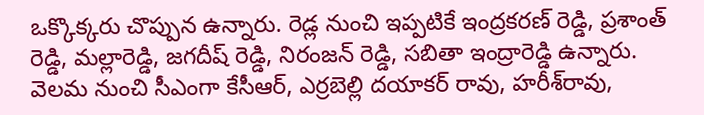ఒక్కొక్కరు చొప్పున ఉన్నారు. రెడ్ల నుంచి ఇప్పటికే ఇంద్రకరణ్ రెడ్డి, ప్రశాంత్‌‌‌‌ రెడ్డి, మల్లారెడ్డి, జగదీష్ రెడ్డి, నిరంజన్ రెడ్డి, సబితా ఇంద్రారెడ్డి ఉన్నారు. వెలమ నుంచి సీఎంగా కేసీఆర్‌‌‌‌, ఎర్రబెల్లి దయాకర్‌‌‌‌ రావు, హరీశ్‌‌‌‌రావు,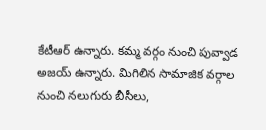కేటీఆర్‌ ఉన్నారు. కమ్మ వర్గం నుంచి పువ్వాడ అజయ్‌‌ ఉన్నారు. మిగిలిన సామాజిక వర్గాల నుంచి నలుగురు బీసీలు,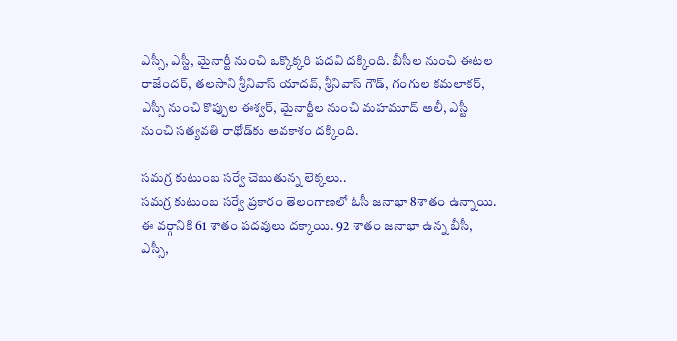ఎస్సీ, ఎస్టీ, మైనార్టీ నుంచి ఒక్కొక్కరి పదవి దక్కింది. బీసీల నుంచి ఈటల రాజేందర్, తలసాని శ్రీనివాస్ యాదవ్‌‌‌‌, శ్రీనివాస్ గౌడ్, గంగుల కమలాకర్‌, ఎస్సీ నుంచి కొప్పుల ఈశ్వర్‌‌‌‌, మైనార్టీల నుంచి మహమూద్‌‌‌‌ అలీ, ఎస్టీ నుంచి సత్యవతి రాథోడ్‌‌‌‌కు అవకాశం దక్కింది.

సమగ్ర కుటుంబ సర్వే చెబుతున్న లెక్కలు..
సమగ్ర కుటుంబ సర్వే ప్రకారం తెలంగాణలో ఓసీ జనాభా 8శాతం ఉన్నాయి. ఈ వర్గానికి 61 శాతం పదవులు దక్కాయి. 92 శాతం జనాభా ఉన్న బీసీ, ఎస్సీ,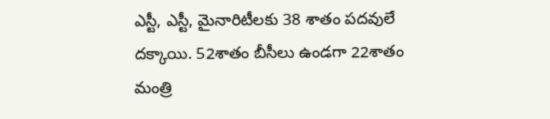ఎస్టీ, ఎస్టీ, మైనారిటీలకు 38 శాతం పదవులే దక్కాయి. 52శాతం బీసీలు ఉండగా 22శాతం మంత్రి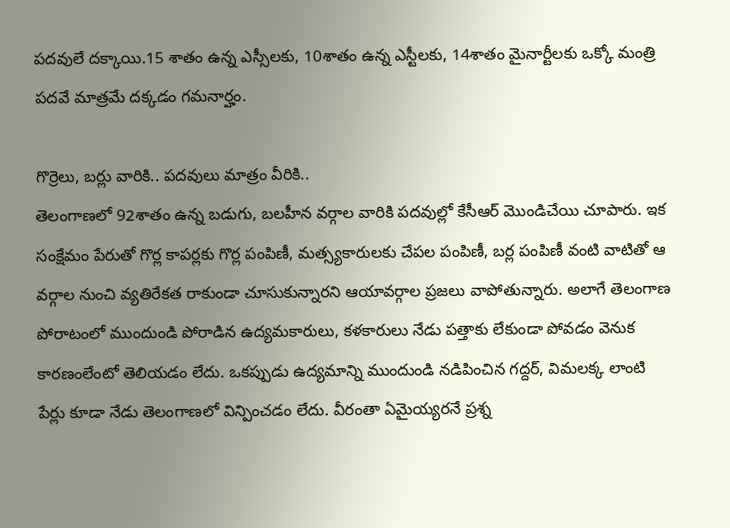పదవులే దక్కాయి.15 శాతం ఉన్న ఎస్సీలకు, 10శాతం ఉన్న ఎస్టీలకు, 14శాతం మైనార్టీలకు ఒక్కో మంత్రి పదవే మాత్రమే దక్కడం గమనార్హం.

గొర్రెలు, బర్లు వారికి.. పదవులు మాత్రం వీరికి..
తెలంగాణలో 92శాతం ఉన్న బడుగు, బలహీన వర్గాల వారికి పదవుల్లో కేసీఆర్ మొండిచేయి చూపారు. ఇక సంక్షేమం పేరుతో గొర్ల కాపర్లకు గొర్ల పంపిణీ, మత్స్యకారులకు చేపల పంపిణీ, బర్ల పంపిణీ వంటి వాటితో ఆ వర్గాల నుంచి వ్యతిరేకత రాకుండా చూసుకున్నారని ఆయావర్గాల ప్రజలు వాపోతున్నారు. అలాగే తెలంగాణ పోరాటంలో ముందుండి పోరాడిన ఉద్యమకారులు, కళకారులు నేడు పత్తాకు లేకుండా పోవడం వెనుక కారణంలేంటో తెలియడం లేదు. ఒకప్పుడు ఉద్యమాన్ని ముందుండి నడిపించిన గద్దర్, విమలక్క లాంటి పేర్లు కూడా నేడు తెలంగాణలో విన్పించడం లేదు. వీరంతా ఏమైయ్యరనే ప్రశ్న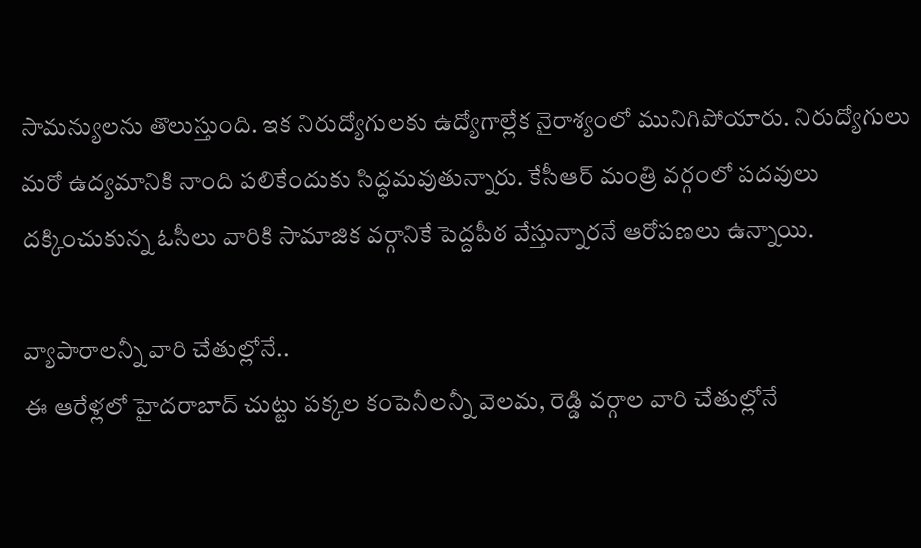సామన్యులను తొలుస్తుంది. ఇక నిరుద్యోగులకు ఉద్యోగాల్లేక నైరాశ్యంలో మునిగిపోయారు. నిరుద్యోగులు మరో ఉద్యమానికి నాంది పలికేందుకు సిద్ధమవుతున్నారు. కేసీఆర్ మంత్రి వర్గంలో పదవులు దక్కించుకున్న ఓసీలు వారికి సామాజిక వర్గానికే పెద్దపీఠ వేస్తున్నారనే ఆరోపణలు ఉన్నాయి.

వ్యాపారాలన్నీ వారి చేతుల్లోనే..
ఈ ఆరేళ్లలో హైదరాబాద్ చుట్టు పక్కల కంపెనీలన్నీ వెలమ, రెడ్డి వర్గాల వారి చేతుల్లోనే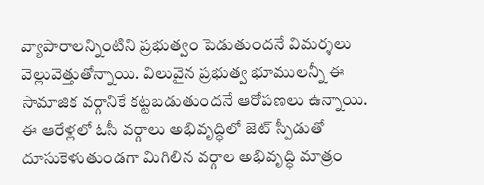వ్యాపారాలన్నింటిని ప్రభుత్వం పెడుతుందనే విమర్శలు వెల్లువెత్తుతోన్నాయి. విలువైన ప్రభుత్వ భూములన్నీ ఈ సామాజిక వర్గానికే కట్టబడుతుందనే ఆరోపణలు ఉన్నాయి. ఈ ఆరేళ్లలో ఓసీ వర్గాలు అభివృద్ధిలో జెట్ స్పీడుతో దూసుకెళుతుండగా మిగిలిన వర్గాల అభివృద్ధి మాత్రం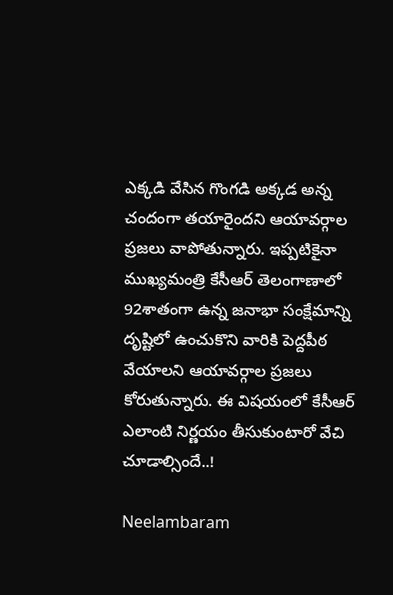ఎక్కడి వేసిన గొంగడి అక్కడ అన్న చందంగా తయారైందని ఆయావర్గాల ప్రజలు వాపోతున్నారు. ఇప్పటికైనా ముఖ్యమంత్రి కేసీఆర్ తెలంగాణాలో 92శాతంగా ఉన్న జనాభా సంక్షేమాన్ని దృష్టిలో ఉంచుకొని వారికి పెద్దపీఠ వేయాలని ఆయావర్గాల ప్రజలు కోరుతున్నారు. ఈ విషయంలో కేసీఆర్ ఎలాంటి నిర్ణయం తీసుకుంటారో వేచి చూడాల్సిందే..!

Neelambaram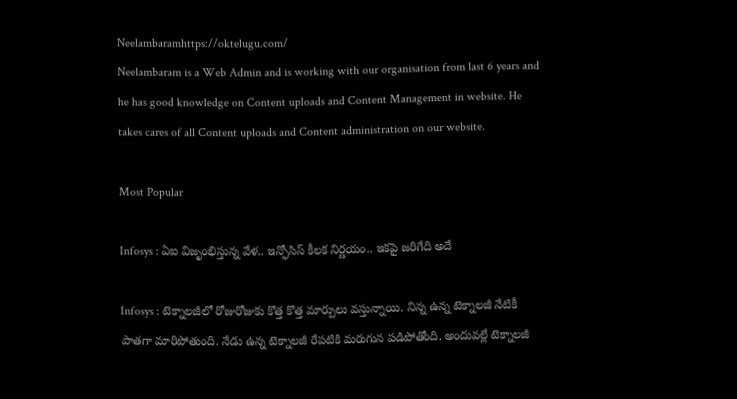Neelambaramhttps://oktelugu.com/
Neelambaram is a Web Admin and is working with our organisation from last 6 years and he has good knowledge on Content uploads and Content Management in website. He takes cares of all Content uploads and Content administration on our website.

Most Popular

Infosys : ఏఐ విజృంభిస్తున్న వేళ.. ఇన్ఫోసిస్ కీలక నిర్ణయం.. ఇకపై జరిగేది అదే

Infosys : టెక్నాలజీలో రోజురోజుకు కొత్త కొత్త మార్పులు వస్తున్నాయి. నిన్న ఉన్న టెక్నాలజీ నేటికీ పాతగా మారిపోతుంది. నేడు ఉన్న టెక్నాలజీ రేపటికి మరుగున పడిపోతోంది. అందువల్లే టెక్నాలజీ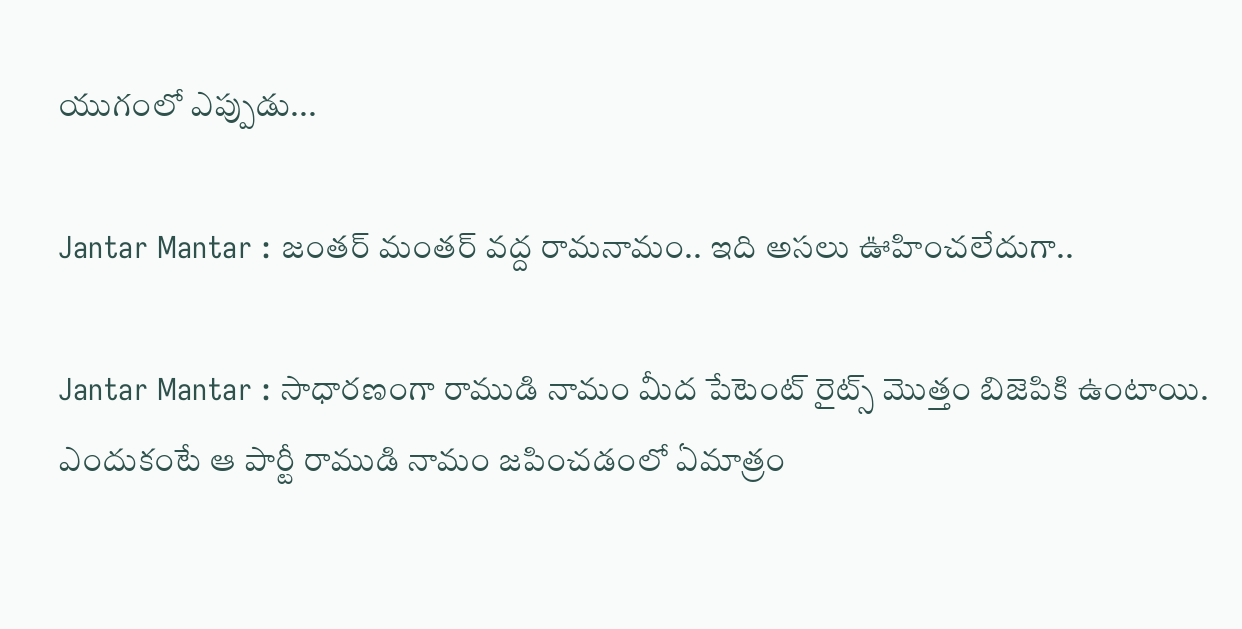యుగంలో ఎప్పుడు...

Jantar Mantar : జంతర్ మంతర్ వద్ద రామనామం.. ఇది అసలు ఊహించలేదుగా..

Jantar Mantar : సాధారణంగా రాముడి నామం మీద పేటెంట్ రైట్స్ మొత్తం బిజెపికి ఉంటాయి. ఎందుకంటే ఆ పార్టీ రాముడి నామం జపించడంలో ఏమాత్రం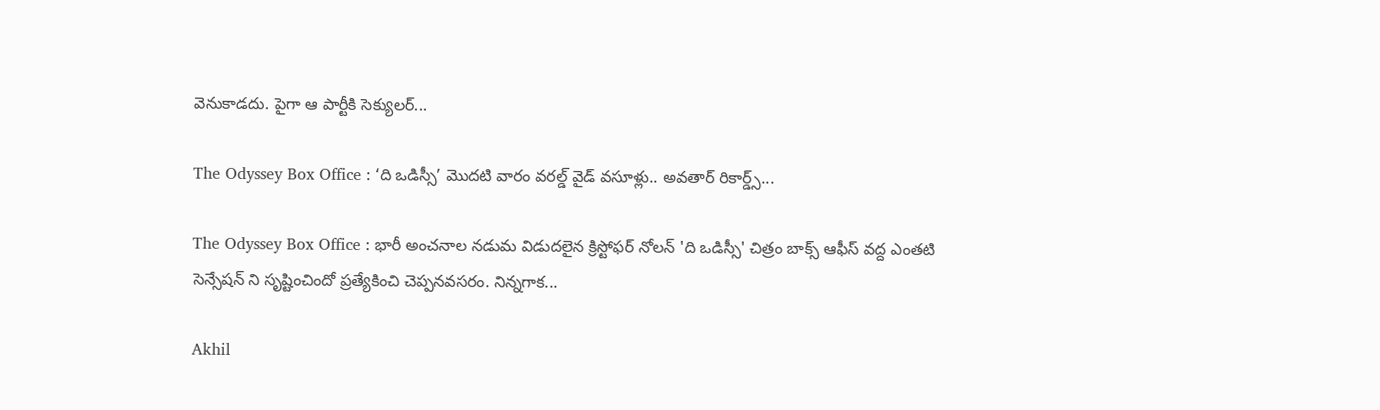వెనుకాడదు. పైగా ఆ పార్టీకి సెక్యులర్...

The Odyssey Box Office : ‘ది ఒడిస్సీ’ మొదటి వారం వరల్డ్ వైడ్ వసూళ్లు.. అవతార్ రికార్డ్స్...

The Odyssey Box Office : భారీ అంచనాల నడుమ విడుదలైన క్రిస్టోఫర్ నోలన్ 'ది ఒడిస్సీ' చిత్రం బాక్స్ ఆఫీస్ వద్ద ఎంతటి సెన్సేషన్ ని సృష్టించిందో ప్రత్యేకించి చెప్పనవసరం. నిన్నగాక...

Akhil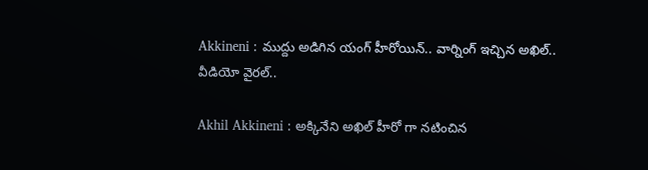Akkineni : ముద్దు అడిగిన యంగ్ హీరోయిన్.. వార్నింగ్ ఇచ్చిన అఖిల్.. వీడియో వైరల్..

Akhil Akkineni : అక్కినేని అఖిల్ హీరో గా నటించిన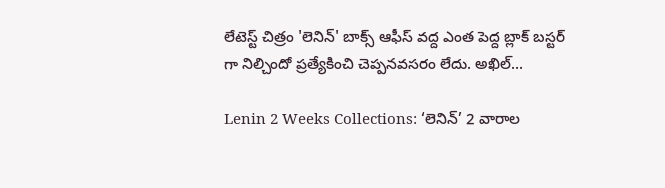లేటెస్ట్ చిత్రం 'లెనిన్' బాక్స్ ఆఫీస్ వద్ద ఎంత పెద్ద బ్లాక్ బస్టర్ గా నిల్చిందో ప్రత్యేకించి చెప్పనవసరం లేదు. అఖిల్...

Lenin 2 Weeks Collections: ‘లెనిన్’ 2 వారాల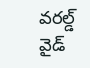వరల్డ్ వైడ్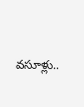వసూళ్లు..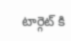టార్గెట్ కి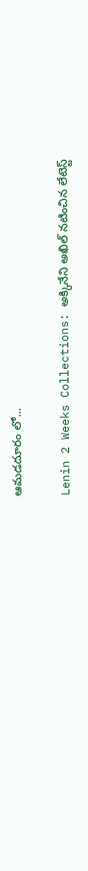ఆమడదూరం లో...

Lenin 2 Weeks Collections: అక్కినేని అఖిల్ నటించిన లేటెస్ట్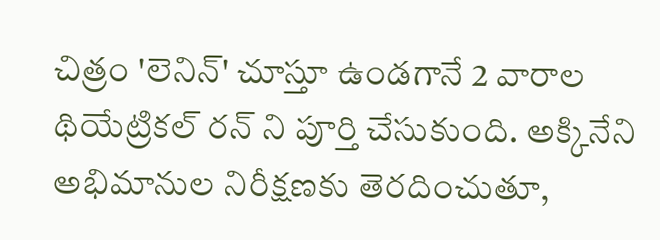చిత్రం 'లెనిన్' చూస్తూ ఉండగానే 2 వారాల థియేట్రికల్ రన్ ని పూర్తి చేసుకుంది. అక్కినేని అభిమానుల నిరీక్షణకు తెరదించుతూ,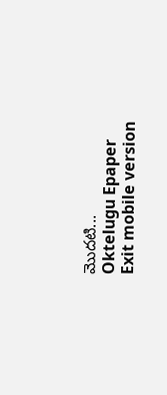మొదటి...
Oktelugu Epaper
Exit mobile version